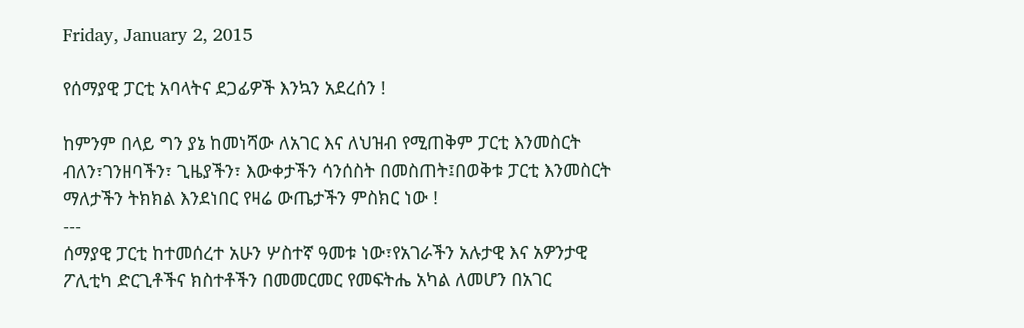Friday, January 2, 2015

የሰማያዊ ፓርቲ አባላትና ደጋፊዎች እንኳን አደረሰን !

ከምንም በላይ ግን ያኔ ከመነሻው ለአገር እና ለህዝብ የሚጠቅም ፓርቲ እንመስርት ብለን፣ገንዘባችን፣ ጊዜያችን፣ እውቀታችን ሳንሰስት በመስጠት፤በወቅቱ ፓርቲ እንመስርት ማለታችን ትክክል እንደነበር የዛሬ ውጤታችን ምስክር ነው !
---
ሰማያዊ ፓርቲ ከተመሰረተ አሁን ሦስተኛ ዓመቱ ነው፣የአገራችን አሉታዊ እና አዎንታዊ ፖሊቲካ ድርጊቶችና ክስተቶችን በመመርመር የመፍትሔ አካል ለመሆን በአገር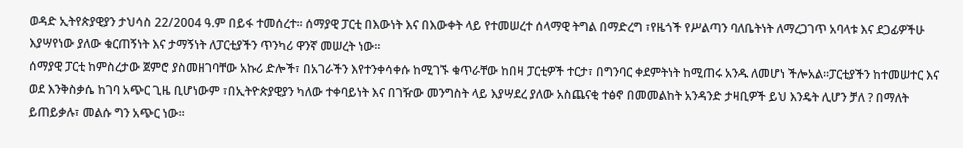ወዳድ ኢትየጵያዊያን ታህሳስ 22/2004 ዓ.ም በይፋ ተመሰረተ፡፡ ሰማያዊ ፓርቲ በእውነት እና በእውቀት ላይ የተመሠረተ ሰላማዊ ትግል በማድረግ ፣የዜጎች የሥልጣን ባለቤትነት ለማረጋገጥ አባላቱ እና ደጋፊዎችሁ እያሣየነው ያለው ቁርጠኝነት እና ታማኝነት ለፓርቲያችን ጥንካሪ ዋንኛ መሠረት ነው፡፡
ሰማያዊ ፓርቲ ከምስረታው ጀምሮ ያስመዘገባቸው አኩሪ ድሎች፣ በአገራችን እየተንቀሳቀሱ ከሚገኙ ቁጥራቸው ከበዛ ፓርቲዎች ተርታ፣ በግንባር ቀደምትነት ከሚጠሩ አንዱ ለመሆነ ችሎአል፡፡ፓርቲያችን ከተመሠተር እና ወደ እንቅስቃሴ ከገባ አጭር ጊዜ ቢሆነውም ፣በኢትዮጵያዊያን ካለው ተቀባይነት እና በገዥው መንግስት ላይ እያሣደረ ያለው አስጨናቂ ተፅኖ በመመልከት አንዳንድ ታዛቢዎች ይህ እንዴት ሊሆን ቻለ ? በማለት ይጠይቃሉ፣ መልሱ ግን አጭር ነው፡፡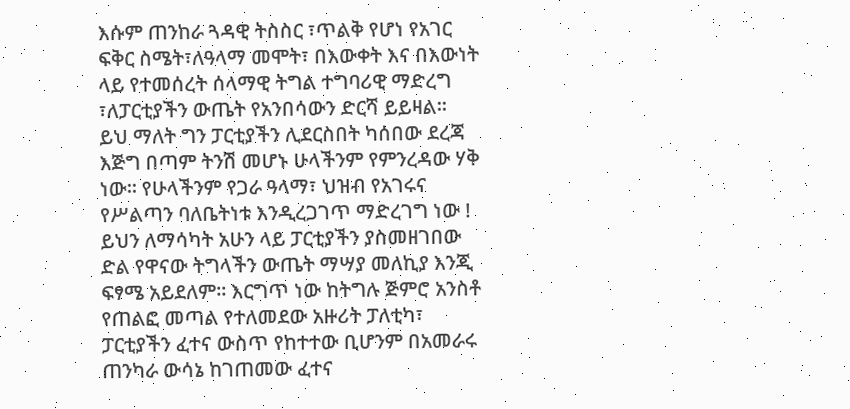እሱም ጠንከራ ጓዳዊ ትስስር ፣ጥልቅ የሆነ የአገር ፍቅር ስሜት፣ለዓላማ መሞት፣ በእውቀት እና በእውነት ላይ የተመሰረት ሰላማዊ ትግል ተግባሪዊ ማድረግ ፣ለፓርቲያችን ውጤት የአንበሳውን ድርሻ ይይዛል፡፡
ይህ ማለት ግን ፓርቲያችን ሊደርስበት ካሰበው ደረጃ እጅግ በጣም ትንሽ መሆኑ ሁላችንም የምንረዳው ሃቅ ነው፡፡ የሁላችንም የጋራ ዓላማ፣ ህዝብ የአገሩና የሥልጣን ባለቤትነቱ እንዲረጋገጥ ማድረገግ ነው ! ይህን ለማሳካት አሁን ላይ ፓርቲያችን ያስመዘገበው ድል የዋናው ትግላችን ውጤት ማሣያ መለኪያ እንጂ ፍፃሜ አይደለም፡፡ እርግጥ ነው ከትግሉ ጅምሮ አንስቶ የጠልፎ መጣል የተለመደው አዙሪት ፓለቲካ፣ ፓርቲያችን ፈተና ውስጥ የከተተው ቢሆንም በአመራሩ ጠንካራ ውሳኔ ከገጠመው ፈተና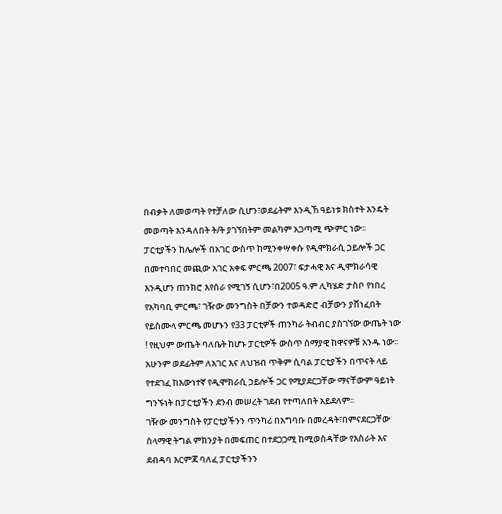በብቃት ለመወጣት የተቻለው ሲሆን፣ወደፊትም እንዲኸ ዓይነቱ ክስተት እንዴት መወጣት እንዳለበት ት/ት ያገኘበትም መልካም አጋጣሚ ጭምር ነው፡፡
ፓርቲያችን ከሌሎች በአገር ውስጥ ከሚንቀሣቀሱ የዲሞክራሲ ኃይሎች ጋር በመተባበር መጪው አገር አቀፍ ምርጫ 2007፣ ፍታሓዊ እና ዲሞክራሳዊ እንዲሆን ጠንክሮ እየሰራ የሚገኝ ሲሆን፣በ2005 ዓ.ም ሊካሄድ ታስቦ የነበረ የአካባቢ ምርጫ፣ ገዥው መንግስት በቻውን ተወዳድሮ ብቻውን ያሸነፈበት የይስሙላ ምርጫ መሆኑን የ33 ፓርቲዎች ጠንካራ ትብብር ያስገኘው ውጤት ነው ! የዚህም ውጤት ባለቤት ከሆኑ ፓርቲዎች ውስጥ ሰማያዊ ከዋናዎቹ አንዱ ነው፡፡አሁንም ወደፊትም ለአገር እና ለህዝብ ጥቅም ሲባል ፓርቲያችን በጥናት ላይ የተደገፈ ከእውነተኛ የዲሞክራሲ ኃይሎች ጋር የሚያደርጋቸው ማናቸውም ዓይነት ግንኙነት በፓርቲያችን ደንብ መሠረት ገደብ የተጣለበት አይደለም፡፡
ገዥው መንግስት የፓርቲያችንን ጥንካሪ በአግባቡ በመረዳት፣በምናደርጋቸው ሰላማዊ ትግል ምክንያት በመፍጠር በተደጋጋሚ ከሚወስዳቸው የእስራት እና ደብዳባ እርምጃ ባለፈ ፓርቲያችንን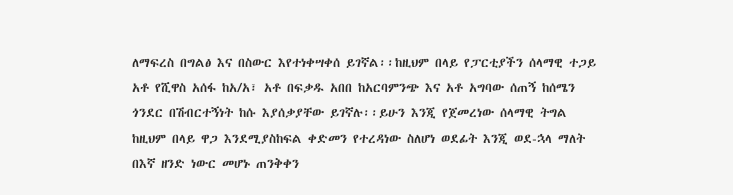ለማፍረስ በግልፅ እና በስውር እየተነቀሣቀሰ ይገኛል፡፡ከዚህም በላይ የፓርቲያችን ሰላማዊ ተጋይ አቶ የሺዋስ አሰፋ ከአ/አ፣ አቶ በፍቃዱ አበበ ከአርባምንጭ እና አቶ አግባው ሰጠኝ ከሰሜን ጎንደር በሽብርተኝነት ከሱ እያሰቃያቸው ይገኛሉ፡፡ይሁን እንጂ የጀመረነው ሰላማዊ ትግል ከዚህም በላይ ዋጋ እንደሚያስከፍል ቀድመን የተረዳነው ስለሆነ ወደፊት እንጂ ወደ-ኋላ ማለት በእኛ ዘንድ ነውር መሆኑ ጠንቅቀን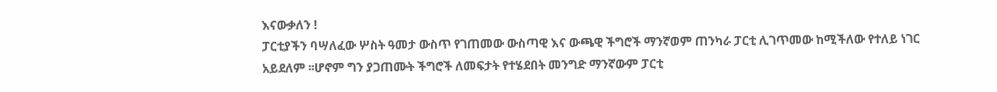እናውቃለን !
ፓርቲያችን ባሣለፈው ሦስት ዓመታ ውስጥ የገጠመው ውስጣዊ እና ውጫዊ ችግሮች ማንኛወም ጠንካራ ፓርቲ ሊገጥመው ከሚችለው የተለይ ነገር አይደለም ፡፡ሆኖም ግን ያጋጠሙት ችግሮች ለመፍታት የተሄደበት መንግድ ማንኛውም ፓርቲ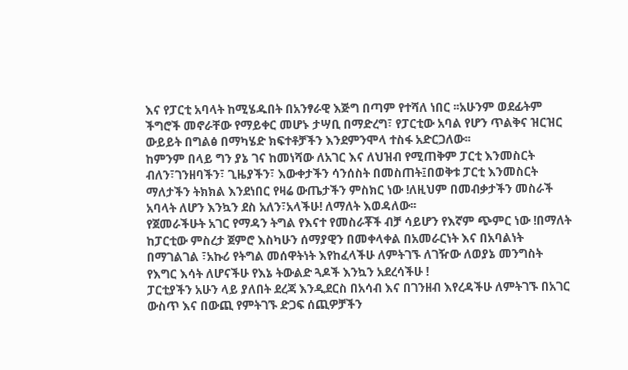እና የፓርቲ አባላት ከሚሄዱበት በአንፃራዊ እጅግ በጣም የተሻለ ነበር ፡፡አሁንም ወደፊትም ችግሮች መኖራቸው የማይቀር መሆኑ ታሣቢ በማድረግ፣ የፓርቲው አባል የሆን ጥልቅና ዝርዝር ውይይት በግልፅ በማካሄድ ክፍተቶቻችን እንደምንሞላ ተስፋ አድርጋለው፡፡
ከምንም በላይ ግን ያኔ ገና ከመነሻው ለአገር እና ለህዝብ የሚጠቅም ፓርቲ እንመስርት ብለን፣ገንዘባችን፣ ጊዜያችን፣ እውቀታችን ሳንሰስት በመስጠት፤በወቅቱ ፓርቲ እንመስርት ማለታችን ትክክል እንደነበር የዛሬ ውጤታችን ምስክር ነው !ለዚህም በመብቃታችን መስራች አባላት ለሆን እንኳን ደስ አለን፣አላችሁ! ለማለት እወዳለው፡፡
የጀመራችሁት አገር የማዳን ትግል የእናተ የመስራቾች ብቻ ሳይሆን የእኛም ጭምር ነው !በማለት ከፓርቲው ምስረታ ጀምሮ እስካሁን ሰማያዊን በመቀላቀል በአመራርነት እና በአባልነት በማገልገል ፣አኩሪ የትግል መሰዋትነት እየከፈላችሁ ለምትገኙ ለገዥው ለወያኔ መንግስት የእግር እሳት ለሆናችሁ የእኔ ትውልድ ጓዶች እንኳን አደረሳችሁ !
ፓርቲያችን አሁን ላይ ያለበት ደረጃ እንዲደርስ በአሳብ እና በገንዘብ እየረዳችሁ ለምትገኙ በአገር ውስጥ እና በውጪ የምትገኙ ድጋፍ ሰጪዎቻችን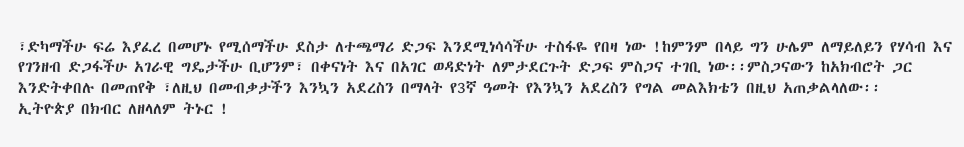፣ድካማችሁ ፍሬ እያፈረ በመሆኑ የሚሰማችሁ ደስታ ለተጫማሪ ድጋፍ እንደሚነሳሳችሁ ተስፋዬ የበዛ ነው !ከምንም በላይ ግን ሁሌም ለማይለይን የሃሳብ እና የገንዘብ ድጋፋችሁ አገራዊ ግዴታችሁ ቢሆንም፣ በቀናነት እና በአገር ወዳድነት ለምታደርጉት ድጋፍ ምስጋና ተገቢ ነው፡፡ምስጋናውን ከአክብሮት ጋር እንድትቀበሉ በመጠየቅ ፣ለዚህ በመብቃታችን እንኳን አደረስን በማላት የ3ኛ ዓመት የእንኳን አደረስን የግል መልእክቴን በዚህ አጠቃልላለው፡፡
ኢትዮጵያ በክብር ለዘላለም ትኑር !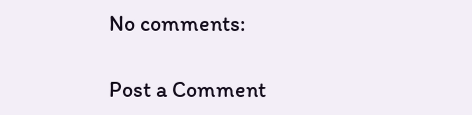No comments:

Post a Comment